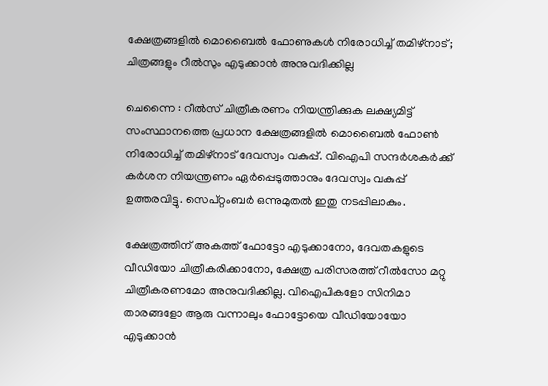ക്ഷേത്രങ്ങളില്‍ മൊബൈല്‍ ഫോണുകള്‍ നിരോധിച്ച് തമിഴ്‌നാട്; ചിത്രങ്ങളും റീല്‍സും എടുക്കാന്‍ അനുവദിക്കില്ല

ചെന്നൈ : റീല്‍സ് ചിത്രീകരണം നിയന്ത്രിക്കുക ലക്ഷ്യമിട്ട് സംസ്ഥാനത്തെ പ്രധാന ക്ഷേത്രങ്ങളില്‍ മൊബൈല്‍ ഫോണ്‍ നിരോധിച്ച് തമിഴ്‌നാട് ദേവസ്വം വകുപ്പ്. വിഐപി സന്ദര്‍ശകര്‍ക്ക് കര്‍ശന നിയന്ത്രണം ഏര്‍പ്പെടുത്താനും ദേവസ്വം വകുപ്പ് ഉത്തരവിട്ടു. സെപ്റ്റംബര്‍ ഒന്നുമുതല്‍ ഇതു നടപ്പിലാകും.

ക്ഷേത്രത്തിന് അകത്ത് ഫോട്ടോ എടുക്കാനോ, ദേവതകളുടെ വീഡിയോ ചിത്രീകരിക്കാനോ, ക്ഷേത്ര പരിസരത്ത് റീല്‍സോ മറ്റു ചിത്രീകരണമോ അനുവദിക്കില്ല. വിഐപികളോ സിനിമാ താരങ്ങളോ ആരു വന്നാലും ഫോട്ടോയെ വീഡിയോയോ എടുക്കാന്‍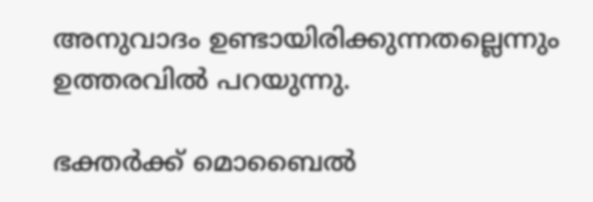അനുവാദം ഉണ്ടായിരിക്കുന്നതല്ലെന്നും ഉത്തരവില്‍ പറയുന്നു.

ഭക്തര്‍ക്ക് മൊബൈല്‍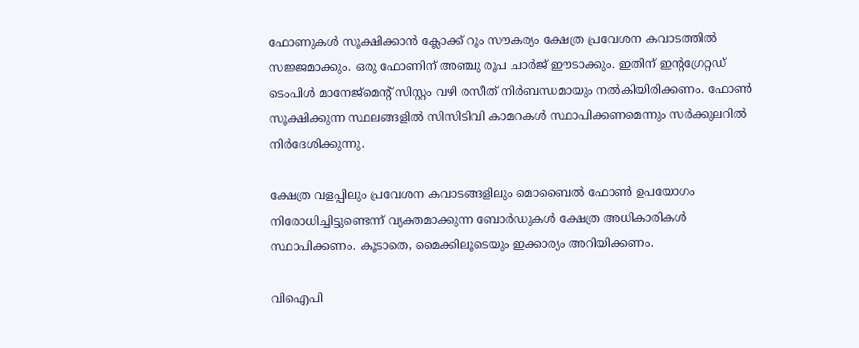ഫോണുകള്‍ സൂക്ഷിക്കാന്‍ ക്ലോക്ക് റൂം സൗകര്യം ക്ഷേത്ര പ്രവേശന കവാടത്തില്‍ സജ്ജമാക്കും. ഒരു ഫോണിന് അഞ്ചു രൂപ ചാര്‍ജ് ഈടാക്കും. ഇതിന് ഇന്റഗ്രേറ്റഡ് ടെംപിള്‍ മാനേജ്‌മെന്റ് സിസ്റ്റം വഴി രസീത് നിര്‍ബന്ധമായും നല്‍കിയിരിക്കണം. ഫോണ്‍ സൂക്ഷിക്കുന്ന സ്ഥലങ്ങളില്‍ സിസിടിവി കാമറകള്‍ സ്ഥാപിക്കണമെന്നും സര്‍ക്കുലറില്‍ നിര്‍ദേശിക്കുന്നു.

ക്ഷേത്ര വളപ്പിലും പ്രവേശന കവാടങ്ങളിലും മൊബൈല്‍ ഫോണ്‍ ഉപയോഗം നിരോധിച്ചിട്ടുണ്ടെന്ന് വ്യക്തമാക്കുന്ന ബോര്‍ഡുകള്‍ ക്ഷേത്ര അധികാരികള്‍ സ്ഥാപിക്കണം. കൂടാതെ, മൈക്കിലൂടെയും ഇക്കാര്യം അറിയിക്കണം.

വിഐപി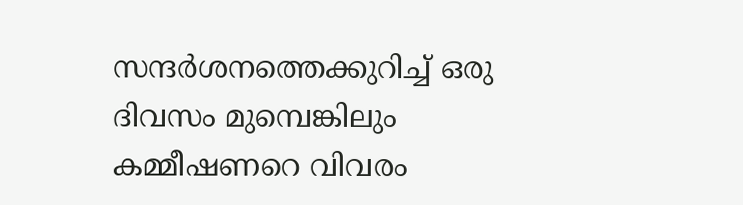സന്ദര്‍ശനത്തെക്കുറിച്ച് ഒരു ദിവസം മുമ്പെങ്കിലും കമ്മീഷണറെ വിവരം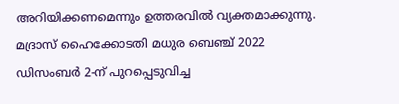അറിയിക്കണമെന്നും ഉത്തരവില്‍ വ്യക്തമാക്കുന്നു. മദ്രാസ് ഹൈക്കോടതി മധുര ബെഞ്ച് 2022 ഡിസംബര്‍ 2-ന് പുറപ്പെടുവിച്ച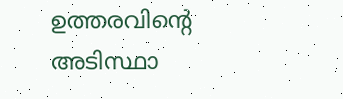ഉത്തരവിന്റെ അടിസ്ഥാ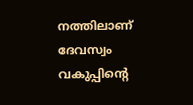നത്തിലാണ് ദേവസ്വം വകുപ്പിന്റെ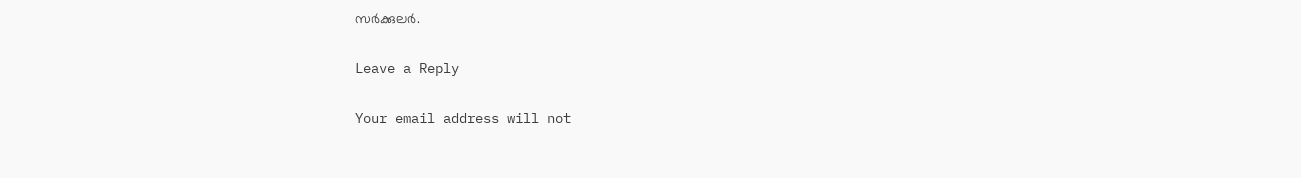സര്‍ക്കുലര്‍.

Leave a Reply

Your email address will not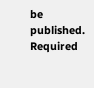be published. Required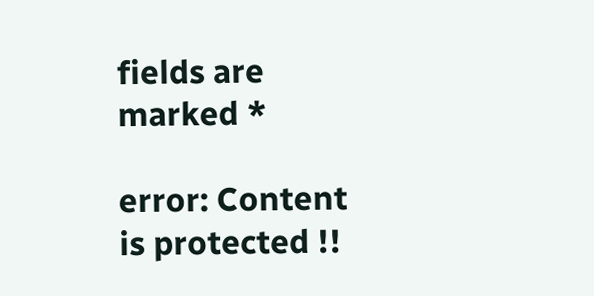fields are marked *

error: Content is protected !!